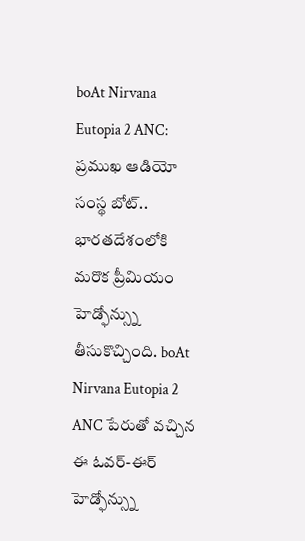boAt Nirvana Eutopia 2 ANC: ప్రముఖ ఆడియో సంస్థ బోట్.. భారతదేశంలోకి మరొక ప్రీమియం హెడ్ఫోన్స్ను తీసుకొచ్చింది. boAt Nirvana Eutopia 2 ANC పేరుతో వచ్చిన ఈ ఓవర్-ఈర్ హెడ్ఫోన్స్ను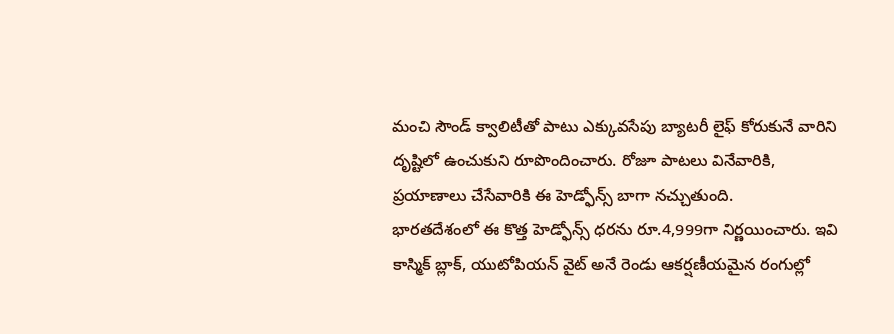మంచి సౌండ్ క్వాలిటీతో పాటు ఎక్కువసేపు బ్యాటరీ లైఫ్ కోరుకునే వారిని దృష్టిలో ఉంచుకుని రూపొందించారు. రోజూ పాటలు వినేవారికి, ప్రయాణాలు చేసేవారికి ఈ హెడ్ఫోన్స్ బాగా నచ్చుతుంది.
భారతదేశంలో ఈ కొత్త హెడ్ఫోన్స్ ధరను రూ.4,999గా నిర్ణయించారు. ఇవి కాస్మిక్ బ్లాక్, యుటోపియన్ వైట్ అనే రెండు ఆకర్షణీయమైన రంగుల్లో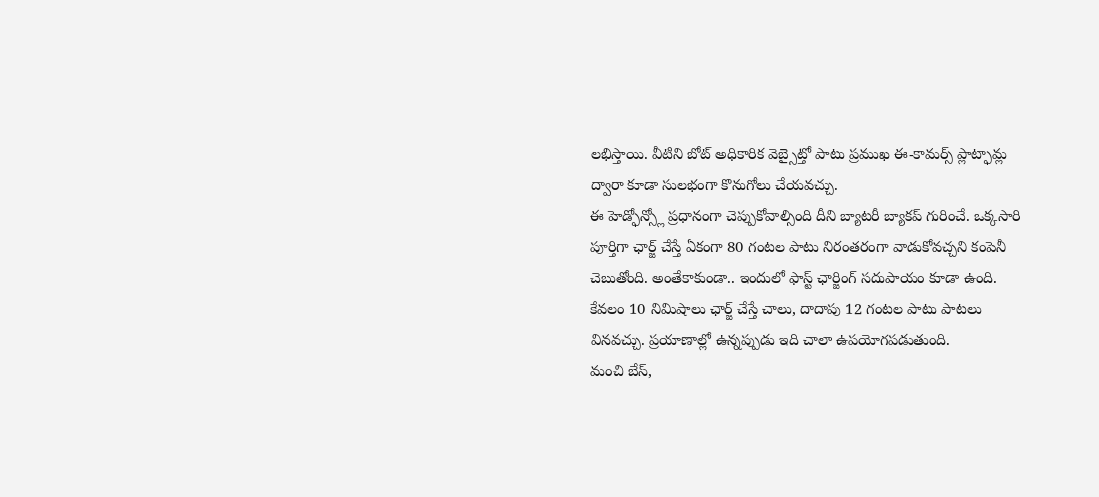లభిస్తాయి. వీటిని బోట్ అధికారిక వెబ్సైట్తో పాటు ప్రముఖ ఈ-కామర్స్ ప్లాట్ఫామ్ల ద్వారా కూడా సులభంగా కొనుగోలు చేయవచ్చు.
ఈ హెడ్ఫోన్స్లో ప్రధానంగా చెప్పుకోవాల్సింది దీని బ్యాటరీ బ్యాకప్ గురించే. ఒక్కసారి పూర్తిగా ఛార్జ్ చేస్తే ఏకంగా 80 గంటల పాటు నిరంతరంగా వాడుకోవచ్చని కంపెనీ చెబుతోంది. అంతేకాకుండా.. ఇందులో ఫాస్ట్ ఛార్జింగ్ సదుపాయం కూడా ఉంది. కేవలం 10 నిమిషాలు ఛార్జ్ చేస్తే చాలు, దాదాపు 12 గంటల పాటు పాటలు వినవచ్చు. ప్రయాణాల్లో ఉన్నప్పుడు ఇది చాలా ఉపయోగపడుతుంది.
మంచి బేస్,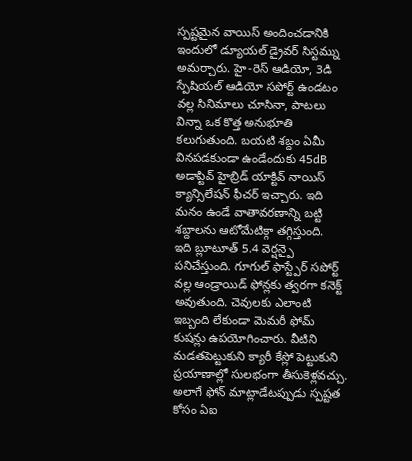స్పష్టమైన వాయిస్ అందించడానికి ఇందులో డ్యూయల్ డ్రైవర్ సిస్టమ్ను అమర్చారు. హై-రెస్ ఆడియో, 3డి స్పేషియల్ ఆడియో సపోర్ట్ ఉండటం వల్ల సినిమాలు చూసినా, పాటలు విన్నా ఒక కొత్త అనుభూతి కలుగుతుంది. బయటి శబ్దం ఏమీ వినపడకుండా ఉండేందుకు 45dB అడాప్టివ్ హైబ్రిడ్ యాక్టివ్ నాయిస్ క్యాన్సిలేషన్ ఫీచర్ ఇచ్చారు. ఇది మనం ఉండే వాతావరణాన్ని బట్టి శబ్దాలను ఆటోమేటిక్గా తగ్గిస్తుంది.
ఇది బ్లూటూత్ 5.4 వెర్షన్పై పనిచేస్తుంది. గూగుల్ ఫాస్ట్పేర్ సపోర్ట్ వల్ల ఆండ్రాయిడ్ ఫోన్లకు త్వరగా కనెక్ట్ అవుతుంది. చెవులకు ఎలాంటి ఇబ్బంది లేకుండా మెమరీ ఫోమ్ కుషన్లు ఉపయోగించారు. వీటిని మడతపెట్టుకుని క్యారీ కేస్లో పెట్టుకుని ప్రయాణాల్లో సులభంగా తీసుకెళ్లవచ్చు. అలాగే ఫోన్ మాట్లాడేటప్పుడు స్పష్టత కోసం ఏఐ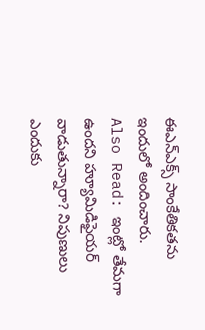ఈఎన్ఎక్స్ సాంకేతికతను ఇందులో అందించారు.
Also Read: ఇంట్లో తేమగా ఉందని హ్యూమిడిఫైయర్ వాడుతున్నారా? నిపుణులు ఎందుకు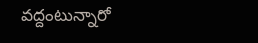వద్దంటున్నారో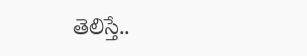తెలిస్తే..